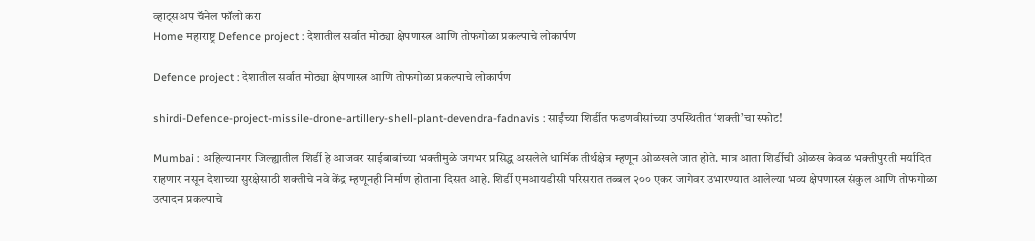व्हाट्सअप चॅनेल फॉलो करा
Home महाराष्ट्र Defence project : देशातील सर्वात मोठ्या क्षेपणास्त्र आणि तोफगोळा प्रकल्पाचे लोकार्पण

Defence project : देशातील सर्वात मोठ्या क्षेपणास्त्र आणि तोफगोळा प्रकल्पाचे लोकार्पण

shirdi-Defence-project-missile-drone-artillery-shell-plant-devendra-fadnavis : साईंच्या शिर्डीत फडणवीसांच्या उपस्थितीत ‘शक्ती’चा स्फोट!

Mumbai : अहिल्यानगर जिल्ह्यातील शिर्डी हे आजवर साईबाबांच्या भक्तीमुळे जगभर प्रसिद्ध असलेले धार्मिक तीर्थक्षेत्र म्हणून ओळखले जात होते. मात्र आता शिर्डीची ओळख केवळ भक्तीपुरती मर्यादित राहणार नसून देशाच्या सुरक्षेसाठी शक्तीचे नवे केंद्र म्हणूनही निर्माण होताना दिसत आहे. शिर्डी एमआयडीसी परिसरात तब्बल २०० एकर जागेवर उभारण्यात आलेल्या भव्य क्षेपणास्त्र संकुल आणि तोफगोळा उत्पादन प्रकल्पाचे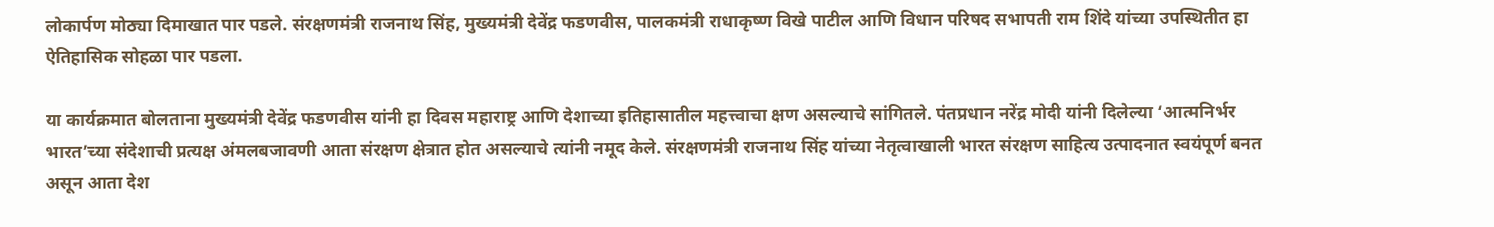लोकार्पण मोठ्या दिमाखात पार पडले. संरक्षणमंत्री राजनाथ सिंह, मुख्यमंत्री देवेंद्र फडणवीस, पालकमंत्री राधाकृष्ण विखे पाटील आणि विधान परिषद सभापती राम शिंदे यांच्या उपस्थितीत हा ऐतिहासिक सोहळा पार पडला.

या कार्यक्रमात बोलताना मुख्यमंत्री देवेंद्र फडणवीस यांनी हा दिवस महाराष्ट्र आणि देशाच्या इतिहासातील महत्त्वाचा क्षण असल्याचे सांगितले. पंतप्रधान नरेंद्र मोदी यांनी दिलेल्या ‘आत्मनिर्भर भारत’च्या संदेशाची प्रत्यक्ष अंमलबजावणी आता संरक्षण क्षेत्रात होत असल्याचे त्यांनी नमूद केले. संरक्षणमंत्री राजनाथ सिंह यांच्या नेतृत्वाखाली भारत संरक्षण साहित्य उत्पादनात स्वयंपूर्ण बनत असून आता देश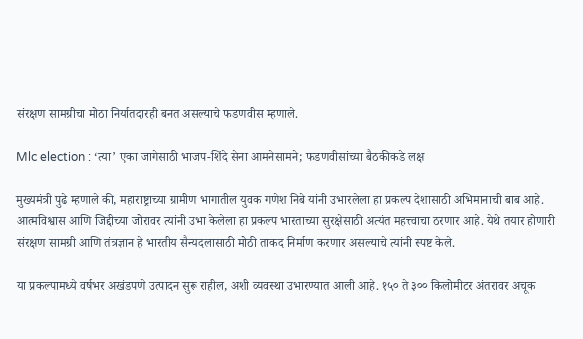संरक्षण सामग्रीचा मोठा निर्यातदारही बनत असल्याचे फडणवीस म्हणाले.

Mlc election : ‘त्या’ एका जागेसाठी भाजप-शिंदे सेना आमनेसामने; फडणवीसांच्या बैठकीकडे लक्ष

मुख्यमंत्री पुढे म्हणाले की, महाराष्ट्राच्या ग्रामीण भागातील युवक गणेश निबे यांनी उभारलेला हा प्रकल्प देशासाठी अभिमानाची बाब आहे. आत्मविश्वास आणि जिद्दीच्या जोरावर त्यांनी उभा केलेला हा प्रकल्प भारताच्या सुरक्षेसाठी अत्यंत महत्त्वाचा ठरणार आहे. येथे तयार होणारी संरक्षण सामग्री आणि तंत्रज्ञान हे भारतीय सैन्यदलासाठी मोठी ताकद निर्माण करणार असल्याचे त्यांनी स्पष्ट केले.

या प्रकल्पामध्ये वर्षभर अखंडपणे उत्पादन सुरू राहील, अशी व्यवस्था उभारण्यात आली आहे. १५० ते ३०० किलोमीटर अंतरावर अचूक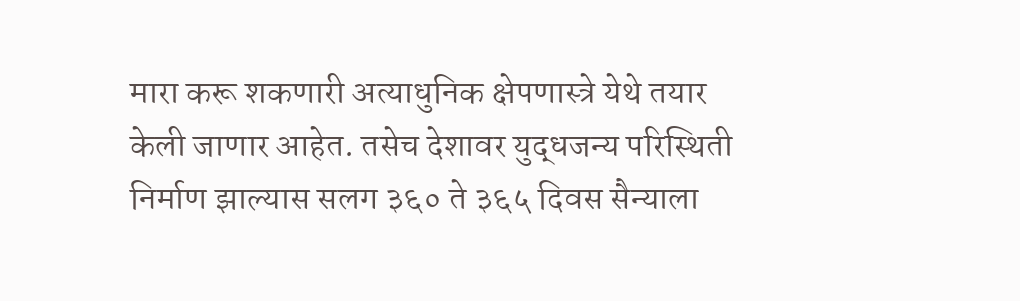मारा करू शकणारी अत्याधुनिक क्षेपणास्त्रे येथे तयार केली जाणार आहेत. तसेच देशावर युद्धजन्य परिस्थिती निर्माण झाल्यास सलग ३६० ते ३६५ दिवस सैन्याला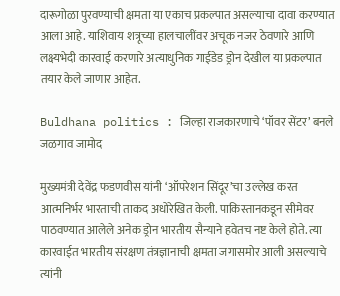दारूगोळा पुरवण्याची क्षमता या एकाच प्रकल्पात असल्याचा दावा करण्यात आला आहे. याशिवाय शत्रूच्या हालचालींवर अचूक नजर ठेवणारे आणि लक्ष्यभेदी कारवाई करणारे अत्याधुनिक गाईडेड ड्रोन देखील या प्रकल्पात तयार केले जाणार आहेत.

Buldhana politics : जिल्हा राजकारणाचे ‘पॉवर सेंटर’ बनले जळगाव जामोद

मुख्यमंत्री देवेंद्र फडणवीस यांनी ‘ऑपरेशन सिंदूर’चा उल्लेख करत आत्मनिर्भर भारताची ताकद अधोरेखित केली. पाकिस्तानकडून सीमेवर पाठवण्यात आलेले अनेक ड्रोन भारतीय सैन्याने हवेतच नष्ट केले होते. त्या कारवाईत भारतीय संरक्षण तंत्रज्ञानाची क्षमता जगासमोर आली असल्याचे त्यांनी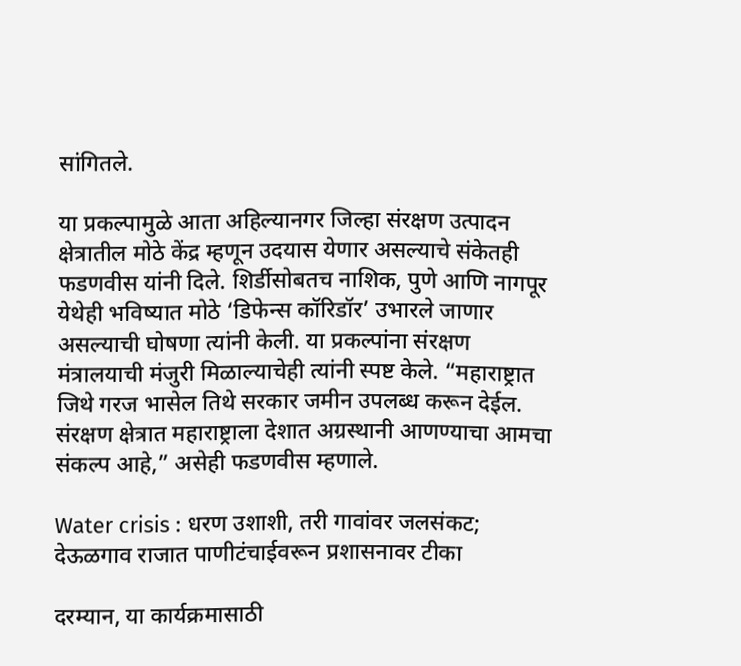सांगितले.

या प्रकल्पामुळे आता अहिल्यानगर जिल्हा संरक्षण उत्पादन क्षेत्रातील मोठे केंद्र म्हणून उदयास येणार असल्याचे संकेतही फडणवीस यांनी दिले. शिर्डीसोबतच नाशिक, पुणे आणि नागपूर येथेही भविष्यात मोठे ‘डिफेन्स कॉरिडॉर’ उभारले जाणार असल्याची घोषणा त्यांनी केली. या प्रकल्पांना संरक्षण मंत्रालयाची मंजुरी मिळाल्याचेही त्यांनी स्पष्ट केले. “महाराष्ट्रात जिथे गरज भासेल तिथे सरकार जमीन उपलब्ध करून देईल. संरक्षण क्षेत्रात महाराष्ट्राला देशात अग्रस्थानी आणण्याचा आमचा संकल्प आहे,” असेही फडणवीस म्हणाले.

Water crisis : धरण उशाशी, तरी गावांवर जलसंकट; देऊळगाव राजात पाणीटंचाईवरून प्रशासनावर टीका

दरम्यान, या कार्यक्रमासाठी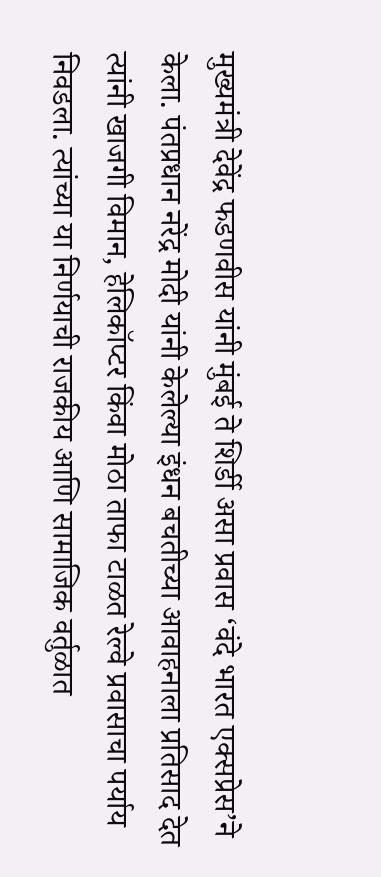मुख्यमंत्री देवेंद्र फडणवीस यांनी मुंबई ते शिर्डी असा प्रवास ‘वंदे भारत एक्सप्रेस’ने केला. पंतप्रधान नरेंद्र मोदी यांनी केलेल्या इंधन बचतीच्या आवाहनाला प्रतिसाद देत त्यांनी खाजगी विमान, हेलिकॉप्टर किंवा मोठा ताफा टाळत रेल्वे प्रवासाचा पर्याय निवडला. त्यांच्या या निर्णयाची राजकीय आणि सामाजिक वर्तुळात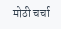मोठी चर्चा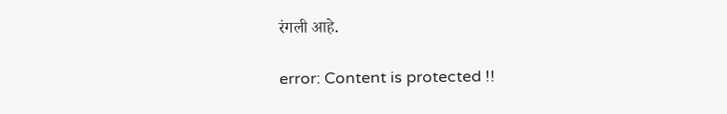रंगली आहे.

error: Content is protected !!